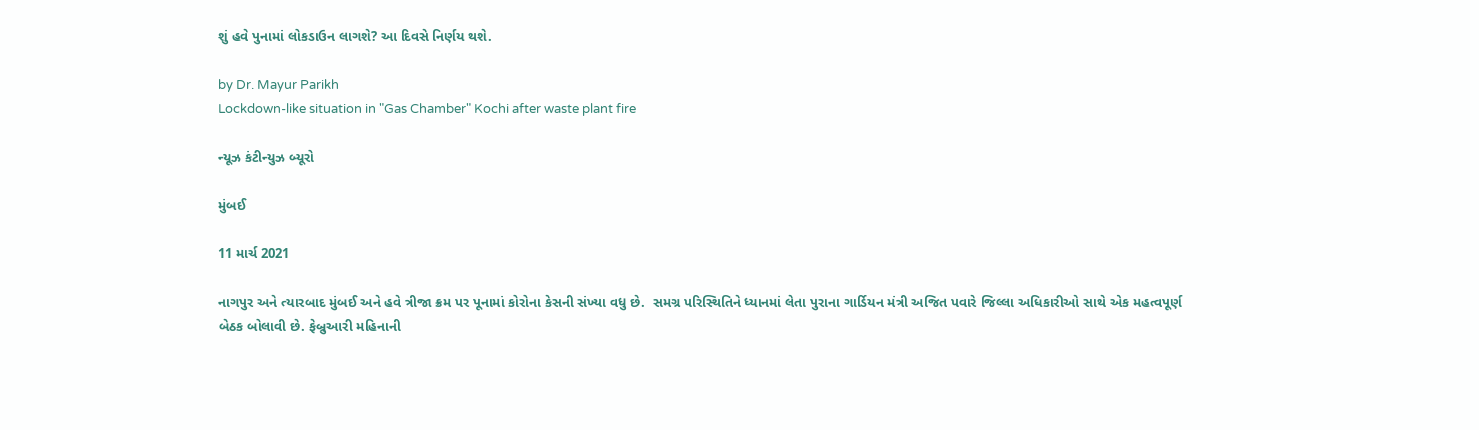શું હવે પુનામાં લોકડાઉન લાગશે? આ દિવસે નિર્ણય થશે.

by Dr. Mayur Parikh
Lockdown-like situation in "Gas Chamber" Kochi after waste plant fire

ન્યૂઝ કંટીન્યુઝ બ્યૂરો

મુંબઈ

11 માર્ચ 2021

નાગપુર અને ત્યારબાદ મુંબઈ અને હવે ત્રીજા ક્રમ પર પૂનામાં કોરોના કેસની સંખ્યા વધુ છે.  સમગ્ર પરિસ્થિતિને ધ્યાનમાં લેતા પુરાના ગાર્ડિયન મંત્રી અજિત પવારે જિલ્લા અધિકારીઓ સાથે એક મહત્વપૂર્ણ બેઠક બોલાવી છે. ફેબ્રુઆરી મહિનાની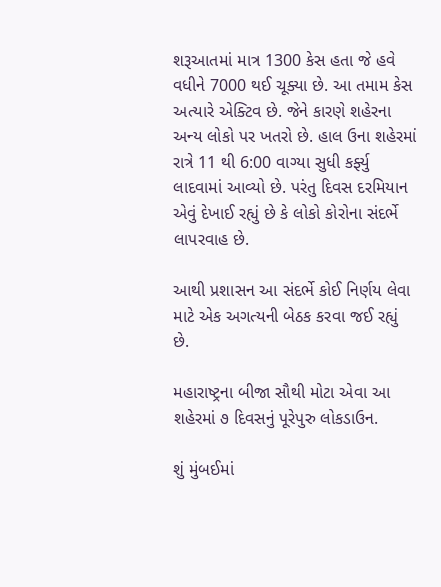શરૂઆતમાં માત્ર 1300 કેસ હતા જે હવે વધીને 7000 થઈ ચૂક્યા છે. આ તમામ કેસ અત્યારે એક્ટિવ છે. જેને કારણે શહેરના અન્ય લોકો પર ખતરો છે. હાલ ઉના શહેરમાં રાત્રે 11 થી 6:00 વાગ્યા સુધી કર્ફ્યુ લાદવામાં આવ્યો છે. પરંતુ દિવસ દરમિયાન એવું દેખાઈ રહ્યું છે કે લોકો કોરોના સંદર્ભે લાપરવાહ છે.

આથી પ્રશાસન આ સંદર્ભે કોઈ નિર્ણય લેવા માટે એક અગત્યની બેઠક કરવા જઈ રહ્યું છે.

મહારાષ્ટ્રના બીજા સૌથી મોટા એવા આ શહેરમાં ૭ દિવસનું પૂરેપુરુ લોકડાઉન.

શું મુંબઈમાં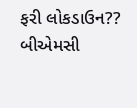ફરી લોકડાઉન?? બીએમસી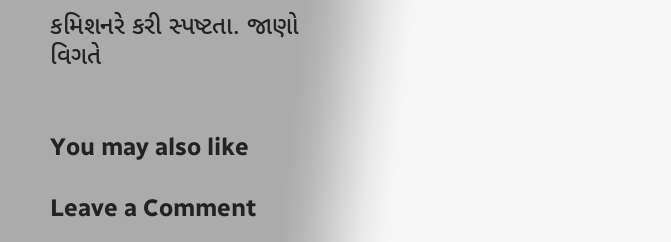કમિશનરે કરી સ્પષ્ટતા. જાણો વિગતે


You may also like

Leave a Comment